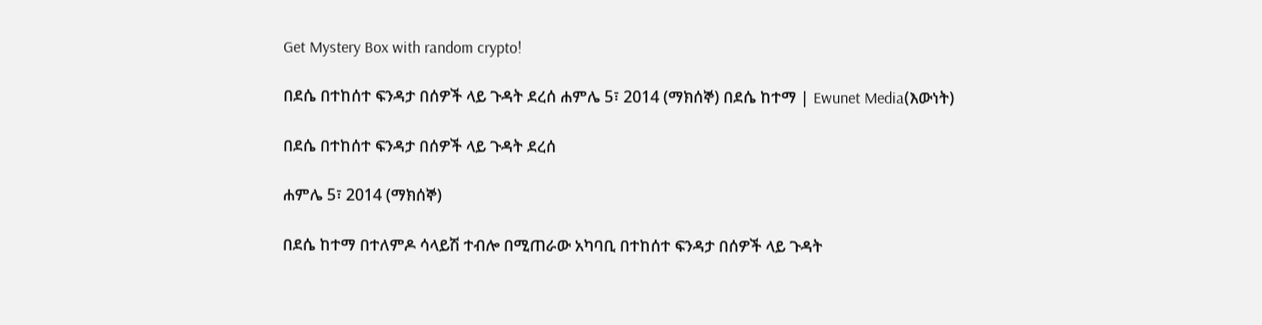Get Mystery Box with random crypto!

በደሴ በተከሰተ ፍንዳታ በሰዎች ላይ ጉዳት ደረሰ ሐምሌ 5፣ 2014 (ማክሰኞ) በደሴ ከተማ | Ewunet Media(እውነት)

በደሴ በተከሰተ ፍንዳታ በሰዎች ላይ ጉዳት ደረሰ

ሐምሌ 5፣ 2014 (ማክሰኞ)

በደሴ ከተማ በተለምዶ ሳላይሽ ተብሎ በሚጠራው አካባቢ በተከሰተ ፍንዳታ በሰዎች ላይ ጉዳት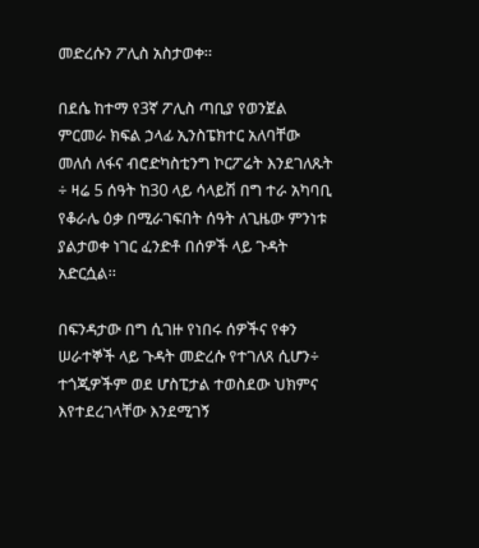መድረሱን ፖሊስ አስታወቀ፡፡

በደሴ ከተማ የ3ኛ ፖሊስ ጣቢያ የወንጀል ምርመራ ክፍል ኃላፊ ኢንስፔክተር አለባቸው መለሰ ለፋና ብሮድካስቲንግ ኮርፖሬት እንደገለጹት ÷ ዛሬ 5 ሰዓት ከ30 ላይ ሳላይሽ በግ ተራ አካባቢ የቆራሌ ዕቃ በሚራገፍበት ሰዓት ለጊዜው ምንነቱ ያልታወቀ ነገር ፈንድቶ በሰዎች ላይ ጉዳት አድርሷል፡፡

በፍንዳታው በግ ሲገዙ የነበሩ ሰዎችና የቀን ሠራተኞች ላይ ጉዳት መድረሱ የተገለጸ ሲሆን÷ ተጎጂዎችም ወደ ሆስፒታል ተወስደው ህክምና እየተደረገላቸው እንደሚገኝ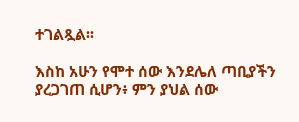ተገልጿል፡፡

እስከ አሁን የሞተ ሰው እንደሌለ ጣቢያችን ያረጋገጠ ሲሆን፥ ምን ያህል ሰው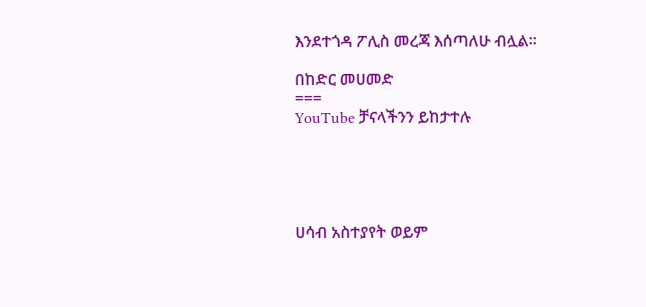እንደተጎዳ ፖሊስ መረጃ እሰጣለሁ ብሏል፡፡

በከድር መሀመድ
===
YouTube ቻናላችንን ይከታተሉ





ሀሳብ አስተያየት ወይም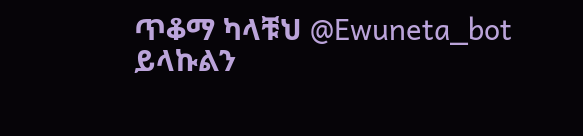ጥቆማ ካላቹህ @Ewuneta_bot ይላኩልን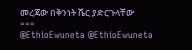መረጃው በቅንነት ሼር ያድርጉላቸው
===
@EthioEwuneta @EthioEwuneta